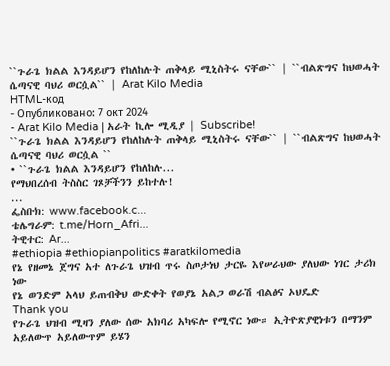``ጉራጌ ክልል እንዳይሆን የከለከሉት ጠቅላይ ሚኒስትሩ ናቸው`` | ``ብልጽግና ከህወሓት ሴጣናዊ ባህሪ ወርሷል`` | Arat Kilo Media
HTML-код
- Опубликовано: 7 окт 2024
- Arat Kilo Media | አራት ኪሎ ሚዲያ | Subscribe!
``ጉራጌ ክልል እንዳይሆን የከለከሉት ጠቅላይ ሚኒስትሩ ናቸው`` | ``ብልጽግና ከህወሓት ሴጣናዊ ባህሪ ወርሷል ``
• ``ጉራጌ ክልል እንዳይሆን የከለከሉ...
የማህበረሰብ ትስስር ገጾቻችንን ይከተሉ!
...
ፌስቡክ: www.facebook.c...
ቴሌግራም: t.me/Horn_Afri...
ትዊተር: Ar...
#ethiopia #ethiopianpolitics #aratkilomedia
የኔ የዘመኔ ጀግና አተ ለጉራጌ ህዝብ ጥሩ ስጦታነህ ታርዬ እየሠራህው ያለህው ነገር ታሪክ ነው
የኔ ወንድም አላህ ይጠብቅህ ውድቀት የወያኔ አልጋ ወራሽ ብልፅና ኦህዴድ
Thank you
የጉራጌ ህዝብ ሚዛን ያለው ሰው አክባሪ አካፍሎ የሚኖር ነው። ኢትዮጽያዊነቱን በማንም አይለውጥ አይለውጥም ይሄን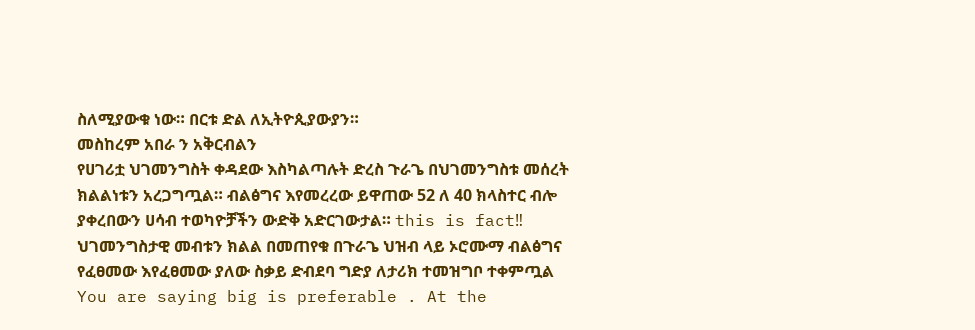ስለሚያውቁ ነው። በርቱ ድል ለኢትዮጲያውያን።
መስከረም አበራ ን አቅርብልን
የሀገሪቷ ህገመንግስት ቀዳደው እስካልጣሉት ድረስ ጉራጌ በህገመንግስቱ መሰረት ክልልነቱን አረጋግጧል። ብልፅግና እየመረረው ይዋጠው 52 ለ 40 ክላስተር ብሎ ያቀረበውን ሀሳብ ተወካዮቻችን ውድቅ አድርገውታል። this is fact‼
ህገመንግስታዊ መብቱን ክልል በመጠየቁ በጉራጌ ህዝብ ላይ ኦሮሙማ ብልፅግና የፈፀመው እየፈፀመው ያለው ስቃይ ድብደባ ግድያ ለታሪክ ተመዝግቦ ተቀምጧል
You are saying big is preferable . At the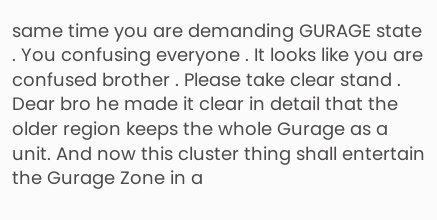same time you are demanding GURAGE state . You confusing everyone . It looks like you are confused brother . Please take clear stand .
Dear bro he made it clear in detail that the older region keeps the whole Gurage as a unit. And now this cluster thing shall entertain the Gurage Zone in a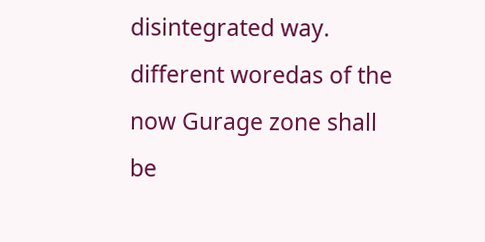disintegrated way. different woredas of the now Gurage zone shall be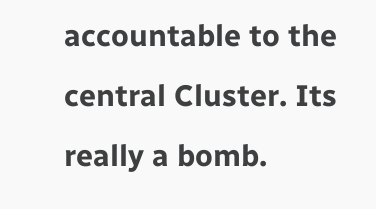accountable to the central Cluster. Its really a bomb.